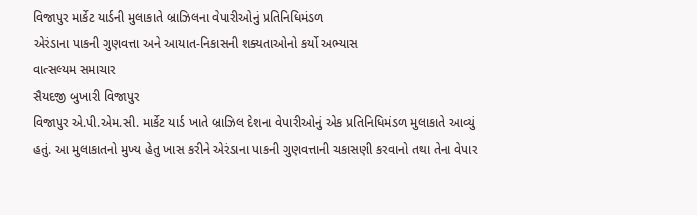વિજાપુર માર્કેટ યાર્ડની મુલાકાતે બ્રાઝિલના વેપારીઓનું પ્રતિનિધિમંડળ
એરંડાના પાકની ગુણવત્તા અને આયાત-નિકાસની શક્યતાઓનો કર્યો અભ્યાસ
વાત્સલ્યમ સમાચાર
સૈયદજી બુખારી વિજાપુર
વિજાપુર એ.પી.એમ.સી. માર્કેટ યાર્ડ ખાતે બ્રાઝિલ દેશના વેપારીઓનું એક પ્રતિનિધિમંડળ મુલાકાતે આવ્યું હતું. આ મુલાકાતનો મુખ્ય હેતુ ખાસ કરીને એરંડાના પાકની ગુણવત્તાની ચકાસણી કરવાનો તથા તેના વેપાર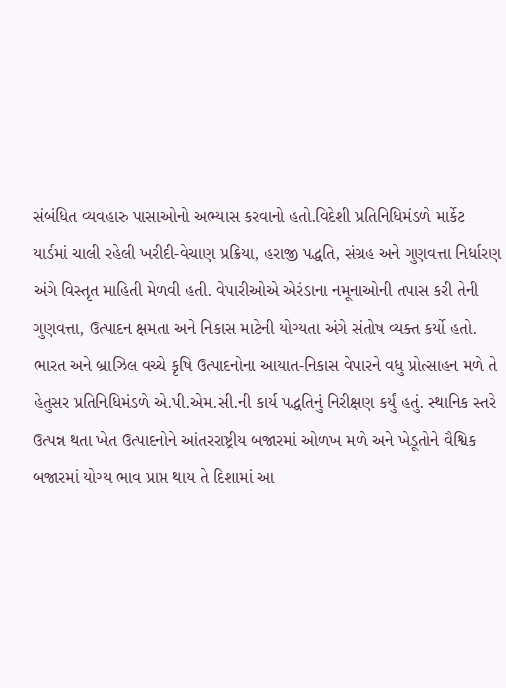સંબંધિત વ્યવહારુ પાસાઓનો અભ્યાસ કરવાનો હતો.વિદેશી પ્રતિનિધિમંડળે માર્કેટ યાર્ડમાં ચાલી રહેલી ખરીદી-વેચાણ પ્રક્રિયા, હરાજી પદ્ધતિ, સંગ્રહ અને ગુણવત્તા નિર્ધારણ અંગે વિસ્તૃત માહિતી મેળવી હતી. વેપારીઓએ એરંડાના નમૂનાઓની તપાસ કરી તેની ગુણવત્તા, ઉત્પાદન ક્ષમતા અને નિકાસ માટેની યોગ્યતા અંગે સંતોષ વ્યક્ત કર્યો હતો.
ભારત અને બ્રાઝિલ વચ્ચે કૃષિ ઉત્પાદનોના આયાત-નિકાસ વેપારને વધુ પ્રોત્સાહન મળે તે હેતુસર પ્રતિનિધિમંડળે એ.પી.એમ.સી.ની કાર્ય પદ્ધતિનું નિરીક્ષણ કર્યું હતું. સ્થાનિક સ્તરે ઉત્પન્ન થતા ખેત ઉત્પાદનોને આંતરરાષ્ટ્રીય બજારમાં ઓળખ મળે અને ખેડૂતોને વૈશ્વિક બજારમાં યોગ્ય ભાવ પ્રાપ્ત થાય તે દિશામાં આ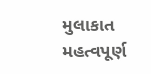મુલાકાત મહત્વપૂર્ણ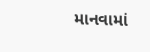માનવામાં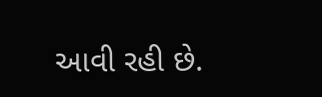આવી રહી છે.